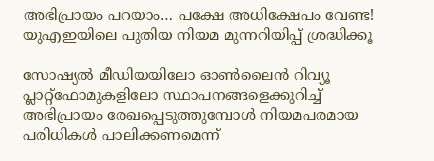അഭിപ്രായം പറയാം… പക്ഷേ അധിക്ഷേപം വേണ്ട! യുഎഇയിലെ പുതിയ നിയമ മുന്നറിയിപ്പ് ശ്രദ്ധിക്കൂ

സോഷ്യൽ മീഡിയയിലോ ഓൺലൈൻ റിവ്യൂ പ്ലാറ്റ്‌ഫോമുകളിലോ സ്ഥാപനങ്ങളെക്കുറിച്ച് അഭിപ്രായം രേഖപ്പെടുത്തുമ്പോൾ നിയമപരമായ പരിധികൾ പാലിക്കണമെന്ന്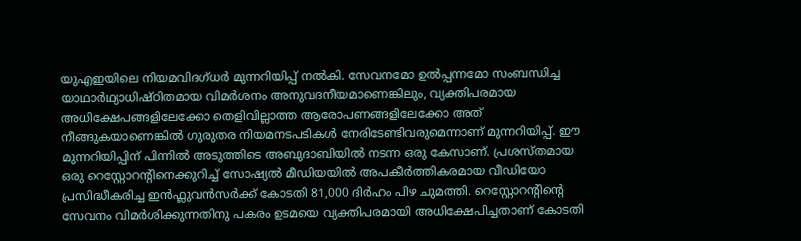യുഎഇയിലെ നിയമവിദഗ്ധർ മുന്നറിയിപ്പ് നൽകി. സേവനമോ ഉൽപ്പന്നമോ സംബന്ധിച്ച യാഥാർഥ്യാധിഷ്ഠിതമായ വിമർശനം അനുവദനീയമാണെങ്കിലും, വ്യക്തിപരമായ അധിക്ഷേപങ്ങളിലേക്കോ തെളിവില്ലാത്ത ആരോപണങ്ങളിലേക്കോ അത് നീങ്ങുകയാണെങ്കിൽ ഗുരുതര നിയമനടപടികൾ നേരിടേണ്ടിവരുമെന്നാണ് മുന്നറിയിപ്പ്. ഈ മുന്നറിയിപ്പിന് പിന്നിൽ അടുത്തിടെ അബുദാബിയിൽ നടന്ന ഒരു കേസാണ്. പ്രശസ്തമായ ഒരു റെസ്റ്റോറന്റിനെക്കുറിച്ച് സോഷ്യൽ മീഡിയയിൽ അപകീർത്തികരമായ വീഡിയോ പ്രസിദ്ധീകരിച്ച ഇൻഫ്ലുവൻസർക്ക് കോടതി 81,000 ദിർഹം പിഴ ചുമത്തി. റെസ്റ്റോറന്റിന്റെ സേവനം വിമർശിക്കുന്നതിനു പകരം ഉടമയെ വ്യക്തിപരമായി അധിക്ഷേപിച്ചതാണ് കോടതി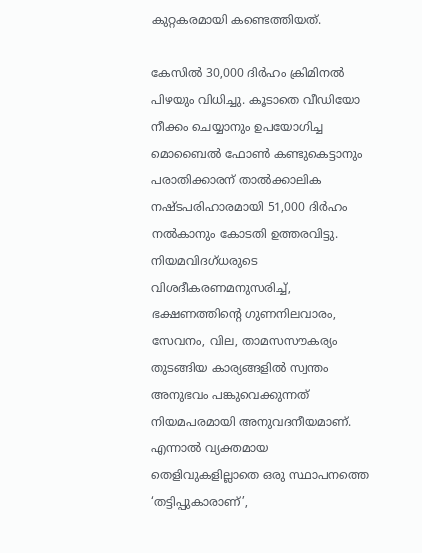കുറ്റകരമായി കണ്ടെത്തിയത്.

കേസിൽ 30,000 ദിർഹം ക്രിമിനൽ പിഴയും വിധിച്ചു. കൂടാതെ വീഡിയോ നീക്കം ചെയ്യാനും ഉപയോഗിച്ച മൊബൈൽ ഫോൺ കണ്ടുകെട്ടാനും പരാതിക്കാരന് താൽക്കാലിക നഷ്ടപരിഹാരമായി 51,000 ദിർഹം നൽകാനും കോടതി ഉത്തരവിട്ടു. നിയമവിദഗ്ധരുടെ വിശദീകരണമനുസരിച്ച്, ഭക്ഷണത്തിന്റെ ഗുണനിലവാരം, സേവനം, വില, താമസസൗകര്യം തുടങ്ങിയ കാര്യങ്ങളിൽ സ്വന്തം അനുഭവം പങ്കുവെക്കുന്നത് നിയമപരമായി അനുവദനീയമാണ്. എന്നാൽ വ്യക്തമായ തെളിവുകളില്ലാതെ ഒരു സ്ഥാപനത്തെ ‘തട്ടിപ്പുകാരാണ്’,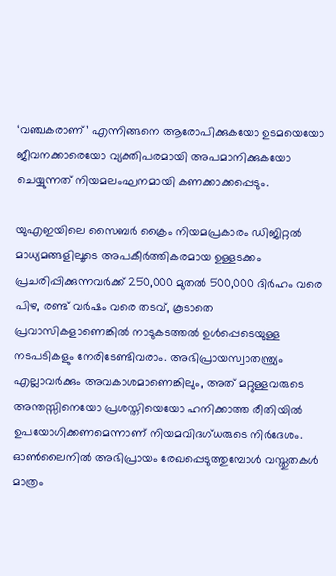‘വഞ്ചകരാണ്’ എന്നിങ്ങനെ ആരോപിക്കുകയോ ഉടമയെയോ ജീവനക്കാരെയോ വ്യക്തിപരമായി അപമാനിക്കുകയോ ചെയ്യുന്നത് നിയമലംഘനമായി കണക്കാക്കപ്പെടും.

യുഎഇയിലെ സൈബർ ക്രൈം നിയമപ്രകാരം ഡിജിറ്റൽ മാധ്യമങ്ങളിലൂടെ അപകീർത്തികരമായ ഉള്ളടക്കം പ്രചരിപ്പിക്കുന്നവർക്ക് 250,000 മുതൽ 500,000 ദിർഹം വരെ പിഴ, രണ്ട് വർഷം വരെ തടവ്, കൂടാതെ പ്രവാസികളാണെങ്കിൽ നാടുകടത്തൽ ഉൾപ്പെടെയുള്ള നടപടികളും നേരിടേണ്ടിവരാം. അഭിപ്രായസ്വാതന്ത്ര്യം എല്ലാവർക്കും അവകാശമാണെങ്കിലും, അത് മറ്റുള്ളവരുടെ അന്തസ്സിനെയോ പ്രശസ്തിയെയോ ഹനിക്കാത്ത രീതിയിൽ ഉപയോഗിക്കണമെന്നാണ് നിയമവിദഗ്ധരുടെ നിർദേശം. ഓൺലൈനിൽ അഭിപ്രായം രേഖപ്പെടുത്തുമ്പോൾ വസ്തുതകൾ മാത്രം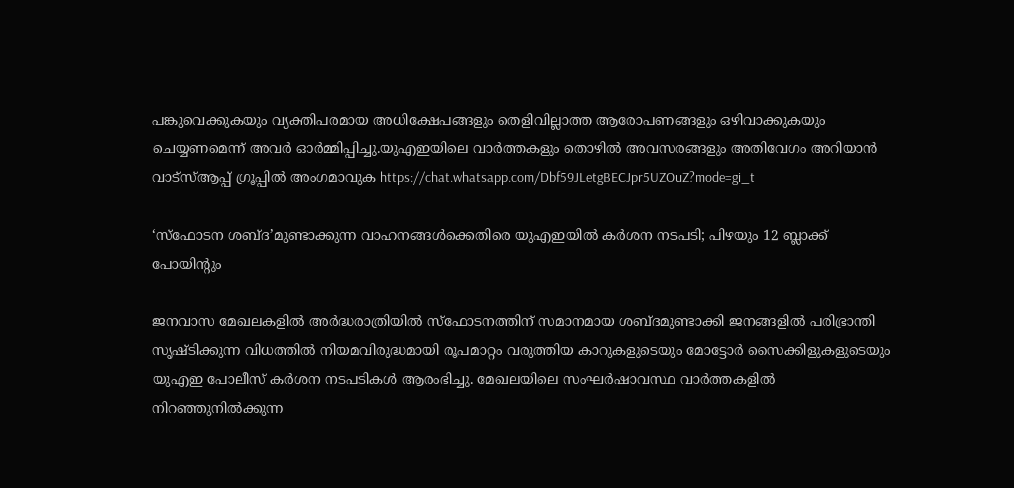പങ്കുവെക്കുകയും വ്യക്തിപരമായ അധിക്ഷേപങ്ങളും തെളിവില്ലാത്ത ആരോപണങ്ങളും ഒഴിവാക്കുകയും ചെയ്യണമെന്ന് അവർ ഓർമ്മിപ്പിച്ചു.യുഎഇയിലെ വാർത്തകളും തൊഴിൽ അവസരങ്ങളും അതിവേഗം അറിയാൻ വാട്സ്ആപ്പ് ഗ്രൂപ്പിൽ അംഗമാവുക https://chat.whatsapp.com/Dbf59JLetgBECJpr5UZOuZ?mode=gi_t

‘സ്ഫോടന ശബ്ദ’മുണ്ടാക്കുന്ന വാഹനങ്ങൾക്കെതിരെ യുഎഇയിൽ കർശന നടപടി; പിഴയും 12 ബ്ലാക്ക് പോയിന്റും

ജനവാസ മേഖലകളിൽ അർദ്ധരാത്രിയിൽ സ്ഫോടനത്തിന് സമാനമായ ശബ്ദമുണ്ടാക്കി ജനങ്ങളിൽ പരിഭ്രാന്തി സൃഷ്ടിക്കുന്ന വിധത്തിൽ നിയമവിരുദ്ധമായി രൂപമാറ്റം വരുത്തിയ കാറുകളുടെയും മോട്ടോർ സൈക്കിളുകളുടെയും യുഎഇ പോലീസ് കർശന നടപടികൾ ആരംഭിച്ചു. മേഖലയിലെ സംഘർഷാവസ്ഥ വാർത്തകളിൽ നിറഞ്ഞുനിൽക്കുന്ന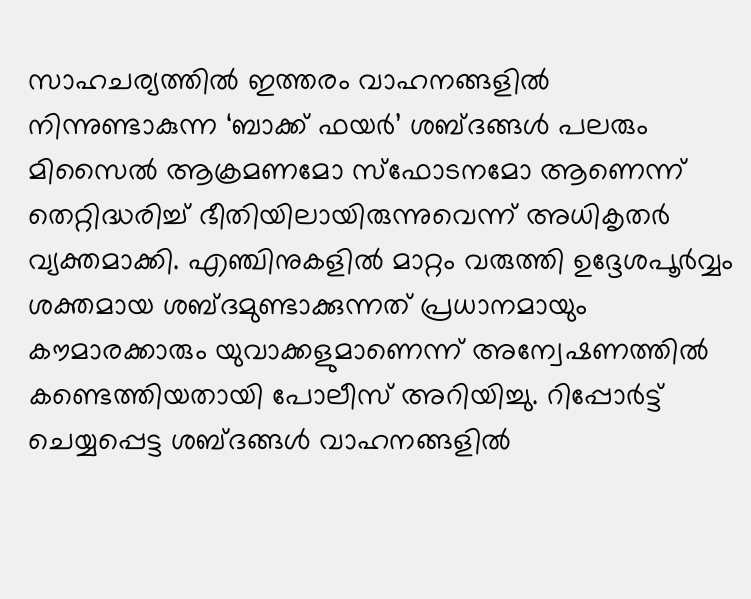സാഹചര്യത്തിൽ ഇത്തരം വാഹനങ്ങളിൽ നിന്നുണ്ടാകുന്ന ‘ബാക്ക് ഫയർ’ ശബ്ദങ്ങൾ പലരും മിസൈൽ ആക്രമണമോ സ്ഫോടനമോ ആണെന്ന് തെറ്റിദ്ധരിച്ച് ഭീതിയിലായിരുന്നുവെന്ന് അധികൃതർ വ്യക്തമാക്കി. എഞ്ചിനുകളിൽ മാറ്റം വരുത്തി ഉദ്ദേശപൂർവ്വം ശക്തമായ ശബ്ദമുണ്ടാക്കുന്നത് പ്രധാനമായും കൗമാരക്കാരും യുവാക്കളുമാണെന്ന് അന്വേഷണത്തിൽ കണ്ടെത്തിയതായി പോലീസ് അറിയിച്ചു. റിപ്പോർട്ട് ചെയ്യപ്പെട്ട ശബ്ദങ്ങൾ വാഹനങ്ങളിൽ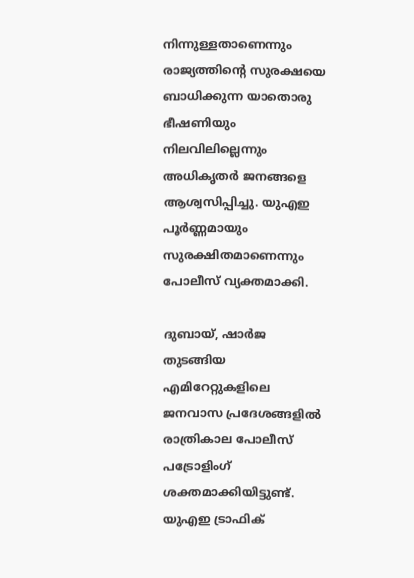നിന്നുള്ളതാണെന്നും രാജ്യത്തിന്റെ സുരക്ഷയെ ബാധിക്കുന്ന യാതൊരു ഭീഷണിയും നിലവിലില്ലെന്നും അധികൃതർ ജനങ്ങളെ ആശ്വസിപ്പിച്ചു. യുഎഇ പൂർണ്ണമായും സുരക്ഷിതമാണെന്നും പോലീസ് വ്യക്തമാക്കി.

ദുബായ്, ഷാർജ തുടങ്ങിയ എമിറേറ്റുകളിലെ ജനവാസ പ്രദേശങ്ങളിൽ രാത്രികാല പോലീസ് പട്രോളിംഗ് ശക്തമാക്കിയിട്ടുണ്ട്. യുഎഇ ട്രാഫിക്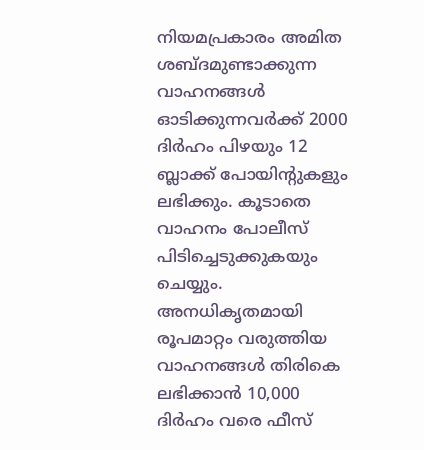നിയമപ്രകാരം അമിത ശബ്ദമുണ്ടാക്കുന്ന വാഹനങ്ങൾ ഓടിക്കുന്നവർക്ക് 2000 ദിർഹം പിഴയും 12 ബ്ലാക്ക് പോയിന്റുകളും ലഭിക്കും. കൂടാതെ വാഹനം പോലീസ് പിടിച്ചെടുക്കുകയും ചെയ്യും. അനധികൃതമായി രൂപമാറ്റം വരുത്തിയ വാഹനങ്ങൾ തിരികെ ലഭിക്കാൻ 10,000 ദിർഹം വരെ ഫീസ്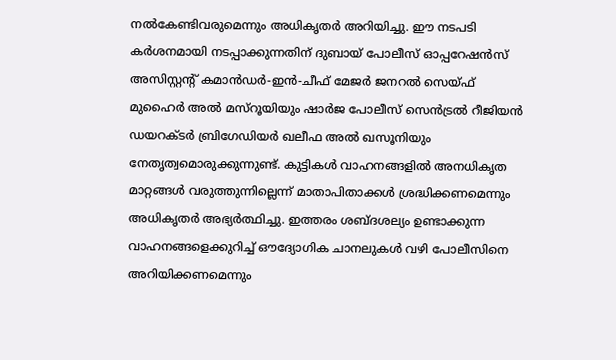നൽകേണ്ടിവരുമെന്നും അധികൃതർ അറിയിച്ചു. ഈ നടപടി കർശനമായി നടപ്പാക്കുന്നതിന് ദുബായ് പോലീസ് ഓപ്പറേഷൻസ് അസിസ്റ്റന്റ് കമാൻഡർ-ഇൻ-ചീഫ് മേജർ ജനറൽ സെയ്ഫ് മുഹൈർ അൽ മസ്‌റൂയിയും ഷാർജ പോലീസ് സെൻട്രൽ റീജിയൻ ഡയറക്ടർ ബ്രിഗേഡിയർ ഖലീഫ അൽ ഖസൂനിയും നേതൃത്വമൊരുക്കുന്നുണ്ട്. കുട്ടികൾ വാഹനങ്ങളിൽ അനധികൃത മാറ്റങ്ങൾ വരുത്തുന്നില്ലെന്ന് മാതാപിതാക്കൾ ശ്രദ്ധിക്കണമെന്നും അധികൃതർ അഭ്യർത്ഥിച്ചു. ഇത്തരം ശബ്ദശല്യം ഉണ്ടാക്കുന്ന വാഹനങ്ങളെക്കുറിച്ച് ഔദ്യോഗിക ചാനലുകൾ വഴി പോലീസിനെ അറിയിക്കണമെന്നും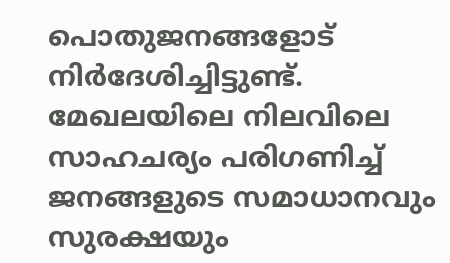പൊതുജനങ്ങളോട് നിർദേശിച്ചിട്ടുണ്ട്. മേഖലയിലെ നിലവിലെ സാഹചര്യം പരിഗണിച്ച് ജനങ്ങളുടെ സമാധാനവും സുരക്ഷയും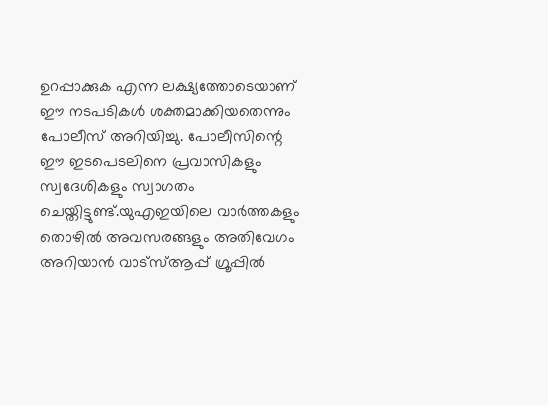ഉറപ്പാക്കുക എന്ന ലക്ഷ്യത്തോടെയാണ് ഈ നടപടികൾ ശക്തമാക്കിയതെന്നും പോലീസ് അറിയിച്ചു. പോലീസിന്റെ ഈ ഇടപെടലിനെ പ്രവാസികളും സ്വദേശികളും സ്വാഗതം ചെയ്തിട്ടുണ്ട്.യുഎഇയിലെ വാർത്തകളും തൊഴിൽ അവസരങ്ങളും അതിവേഗം അറിയാൻ വാട്സ്ആപ്പ് ഗ്രൂപ്പിൽ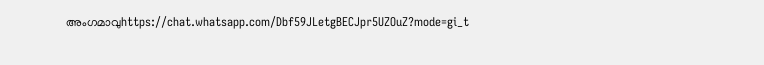അംഗമാവുhttps://chat.whatsapp.com/Dbf59JLetgBECJpr5UZOuZ?mode=gi_t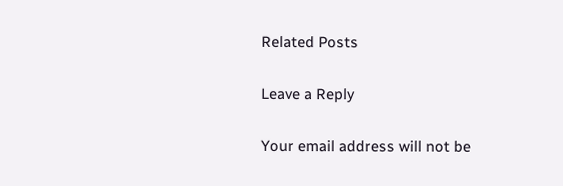Related Posts

Leave a Reply

Your email address will not be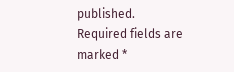published. Required fields are marked *